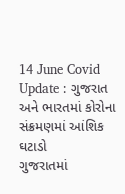14 June Covid Update : ગુજરાત અને ભારતમાં કોરોના સંક્રમણમાં આંશિક ઘટાડો
ગુજરાતમાં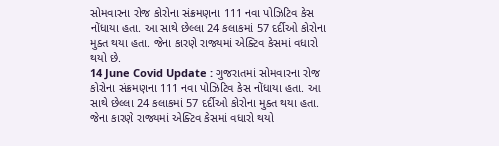સોમવારના રોજ કોરોના સંક્રમણના 111 નવા પોઝિટિવ કેસ નોંધાયા હતા. આ સાથે છેલ્લા 24 કલાકમાં 57 દર્દીઓ કોરોના મુક્ત થયા હતા. જેના કારણે રાજ્યમાં એક્ટિવ કેસમાં વધારો થયો છે.
14 June Covid Update : ગુજરાતમાં સોમવારના રોજ કોરોના સંક્રમણના 111 નવા પોઝિટિવ કેસ નોંધાયા હતા. આ સાથે છેલ્લા 24 કલાકમાં 57 દર્દીઓ કોરોના મુક્ત થયા હતા. જેના કારણે રાજ્યમાં એક્ટિવ કેસમાં વધારો થયો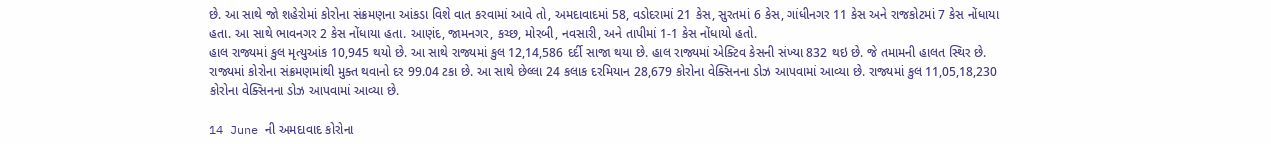છે. આ સાથે જો શહેરોમાં કોરોના સંક્રમણના આંકડા વિશે વાત કરવામાં આવે તો, અમદાવાદમાં 58, વડોદરામાં 21 કેસ, સુરતમાં 6 કેસ, ગાંધીનગર 11 કેસ અને રાજકોટમાં 7 કેસ નોંધાયા હતા. આ સાથે ભાવનગર 2 કેસ નોંધાયા હતા. આણંદ, જામનગર, કચ્છ, મોરબી, નવસારી, અને તાપીમાં 1-1 કેસ નોંધાયો હતો.
હાલ રાજ્યમાં કુલ મૃત્યુઆંક 10,945 થયો છે. આ સાથે રાજ્યમાં કુલ 12,14,586 દર્દી સાજા થયા છે. હાલ રાજ્યમાં એક્ટિવ કેસની સંખ્યા 832 થઇ છે. જે તમામની હાલત સ્થિર છે. રાજ્યમાં કોરોના સંક્રમણમાંથી મુક્ત થવાનો દર 99.04 ટકા છે. આ સાથે છેલ્લા 24 કલાક દરમિયાન 28,679 કોરોના વેક્સિનના ડોઝ આપવામાં આવ્યા છે. રાજ્યમાં કુલ 11,05,18,230 કોરોના વેક્સિનના ડોઝ આપવામાં આવ્યા છે.

14 June ની અમદાવાદ કોરોના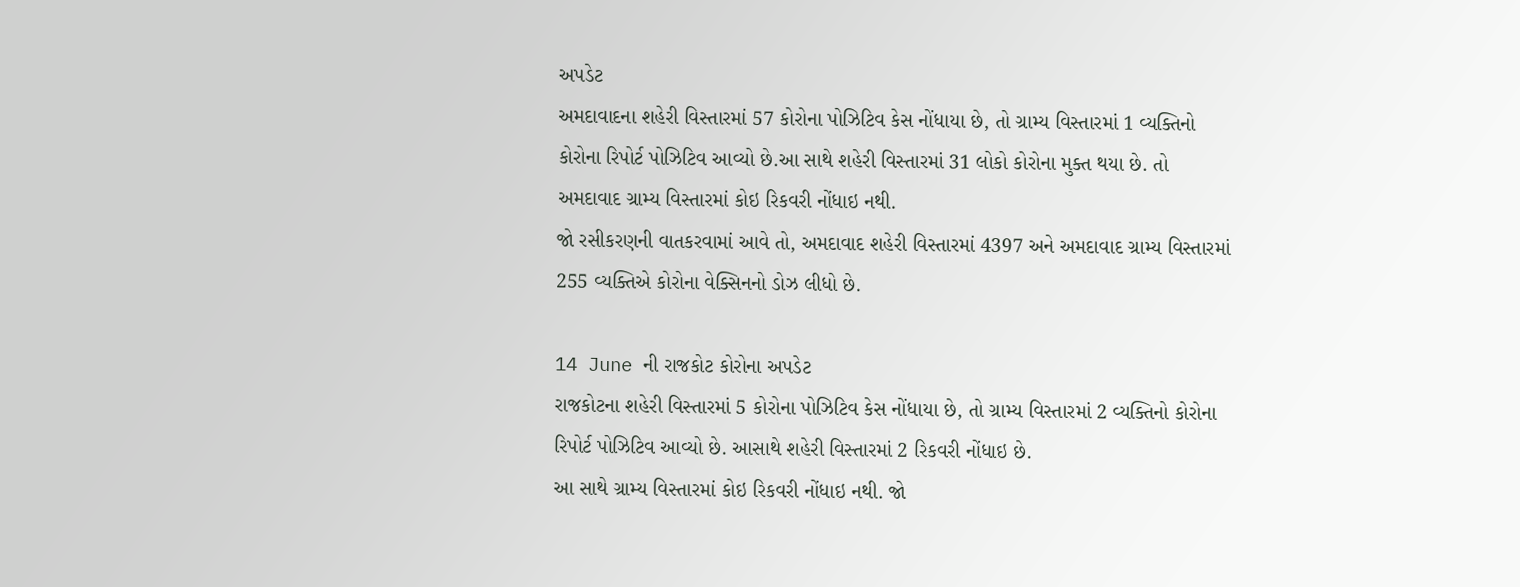અપડેટ
અમદાવાદના શહેરી વિસ્તારમાં 57 કોરોના પોઝિટિવ કેસ નોંધાયા છે, તો ગ્રામ્ય વિસ્તારમાં 1 વ્યક્તિનો કોરોના રિપોર્ટ પોઝિટિવ આવ્યો છે.આ સાથે શહેરી વિસ્તારમાં 31 લોકો કોરોના મુક્ત થયા છે. તો અમદાવાદ ગ્રામ્ય વિસ્તારમાં કોઇ રિકવરી નોંધાઇ નથી.
જો રસીકરણની વાતકરવામાં આવે તો, અમદાવાદ શહેરી વિસ્તારમાં 4397 અને અમદાવાદ ગ્રામ્ય વિસ્તારમાં 255 વ્યક્તિએ કોરોના વેક્સિનનો ડોઝ લીધો છે.

14 June ની રાજકોટ કોરોના અપડેટ
રાજકોટના શહેરી વિસ્તારમાં 5 કોરોના પોઝિટિવ કેસ નોંધાયા છે, તો ગ્રામ્ય વિસ્તારમાં 2 વ્યક્તિનો કોરોના રિપોર્ટ પોઝિટિવ આવ્યો છે. આસાથે શહેરી વિસ્તારમાં 2 રિકવરી નોંધાઇ છે.
આ સાથે ગ્રામ્ય વિસ્તારમાં કોઇ રિકવરી નોંધાઇ નથી. જો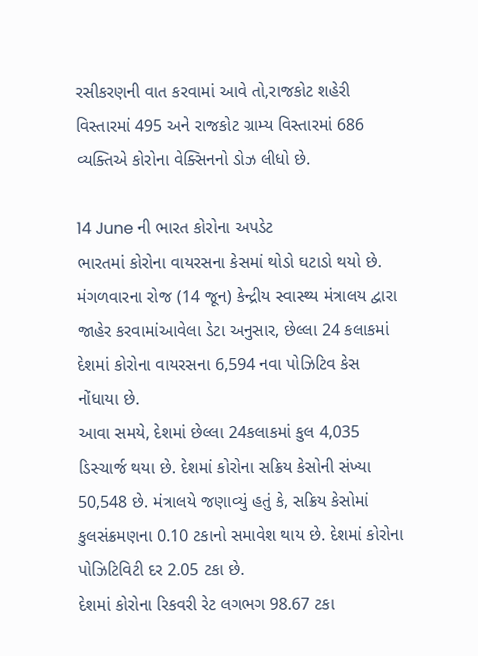રસીકરણની વાત કરવામાં આવે તો,રાજકોટ શહેરી વિસ્તારમાં 495 અને રાજકોટ ગ્રામ્ય વિસ્તારમાં 686 વ્યક્તિએ કોરોના વેક્સિનનો ડોઝ લીધો છે.

14 June ની ભારત કોરોના અપડેટ
ભારતમાં કોરોના વાયરસના કેસમાં થોડો ઘટાડો થયો છે. મંગળવારના રોજ (14 જૂન) કેન્દ્રીય સ્વાસ્થ્ય મંત્રાલય દ્વારા જાહેર કરવામાંઆવેલા ડેટા અનુસાર, છેલ્લા 24 કલાકમાં દેશમાં કોરોના વાયરસના 6,594 નવા પોઝિટિવ કેસ નોંધાયા છે.
આવા સમયે, દેશમાં છેલ્લા 24કલાકમાં કુલ 4,035 ડિસ્ચાર્જ થયા છે. દેશમાં કોરોના સક્રિય કેસોની સંખ્યા 50,548 છે. મંત્રાલયે જણાવ્યું હતું કે, સક્રિય કેસોમાં કુલસંક્રમણના 0.10 ટકાનો સમાવેશ થાય છે. દેશમાં કોરોના પોઝિટિવિટી દર 2.05 ટકા છે.
દેશમાં કોરોના રિકવરી રેટ લગભગ 98.67 ટકા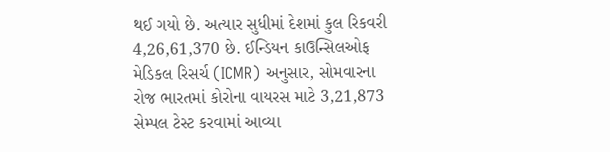થઈ ગયો છે. અત્યાર સુધીમાં દેશમાં કુલ રિકવરી 4,26,61,370 છે. ઈન્ડિયન કાઉન્સિલઓફ મેડિકલ રિસર્ચ (ICMR) અનુસાર, સોમવારના રોજ ભારતમાં કોરોના વાયરસ માટે 3,21,873 સેમ્પલ ટેસ્ટ કરવામાં આવ્યા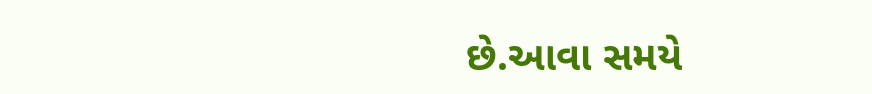છે.આવા સમયે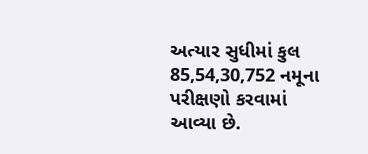અત્યાર સુધીમાં કુલ 85,54,30,752 નમૂના પરીક્ષણો કરવામાં આવ્યા છે.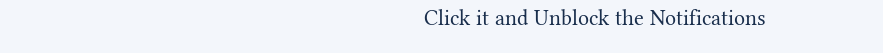Click it and Unblock the Notifications